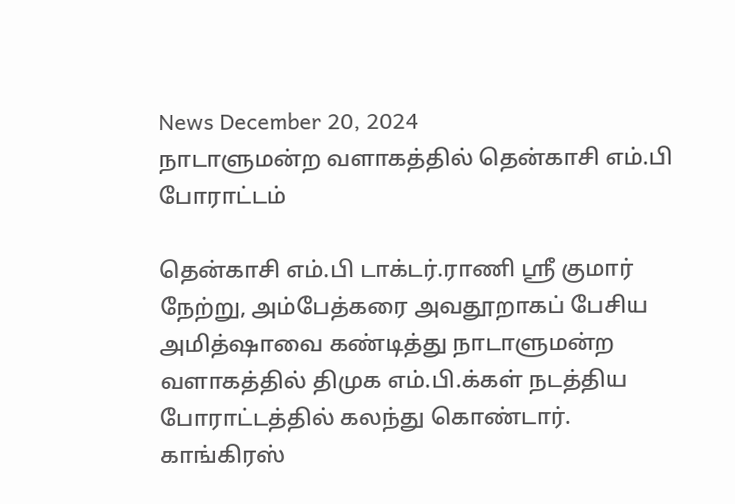News December 20, 2024
நாடாளுமன்ற வளாகத்தில் தென்காசி எம்.பி போராட்டம்

தென்காசி எம்.பி டாக்டர்.ராணி ஶ்ரீ குமார் நேற்று, அம்பேத்கரை அவதூறாகப் பேசிய அமித்ஷாவை கண்டித்து நாடாளுமன்ற வளாகத்தில் திமுக எம்.பி.க்கள் நடத்திய போராட்டத்தில் கலந்து கொண்டார். காங்கிரஸ்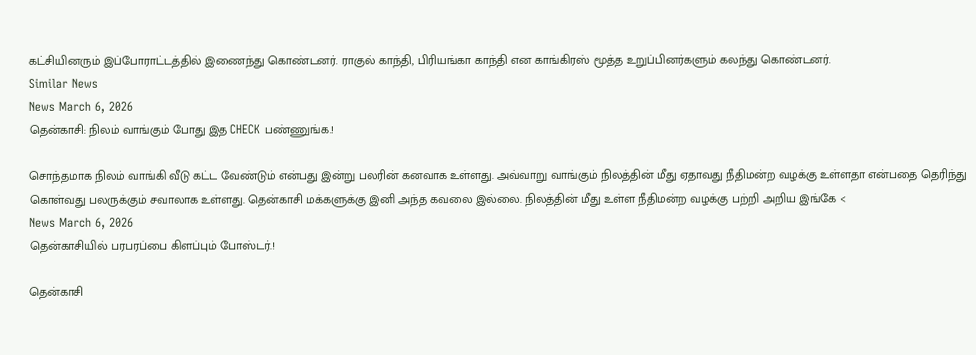கட்சியினரும் இப்போராட்டத்தில் இணைந்து கொண்டனர். ராகுல் காந்தி, பிரியங்கா காந்தி என காங்கிரஸ் மூத்த உறுப்பினர்களும் கலந்து கொண்டனர்.
Similar News
News March 6, 2026
தென்காசி: நிலம் வாங்கும் போது இத CHECK பண்ணுங்க.!

சொந்தமாக நிலம் வாங்கி வீடு கட்ட வேண்டும் என்பது இன்று பலரின் கனவாக உள்ளது. அவ்வாறு வாங்கும் நிலத்தின் மீது ஏதாவது நீதிமன்ற வழக்கு உள்ளதா என்பதை தெரிந்து கொள்வது பலருக்கும் சவாலாக உள்ளது. தென்காசி மக்களுக்கு இனி அந்த கவலை இல்லை. நிலத்தின் மீது உள்ள நீதிமன்ற வழக்கு பற்றி அறிய இங்கே <
News March 6, 2026
தென்காசியில் பரபரப்பை கிளப்பும் போஸ்டர்.!

தென்காசி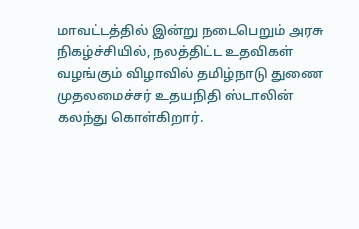மாவட்டத்தில் இன்று நடைபெறும் அரசு நிகழ்ச்சியில், நலத்திட்ட உதவிகள் வழங்கும் விழாவில் தமிழ்நாடு துணை முதலமைச்சர் உதயநிதி ஸ்டாலின் கலந்து கொள்கிறார்.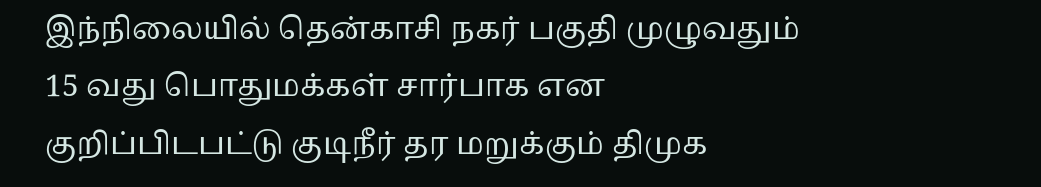இந்நிலையில் தென்காசி நகர் பகுதி முழுவதும் 15 வது பொதுமக்கள் சார்பாக என குறிப்பிடபட்டு குடிநீர் தர மறுக்கும் திமுக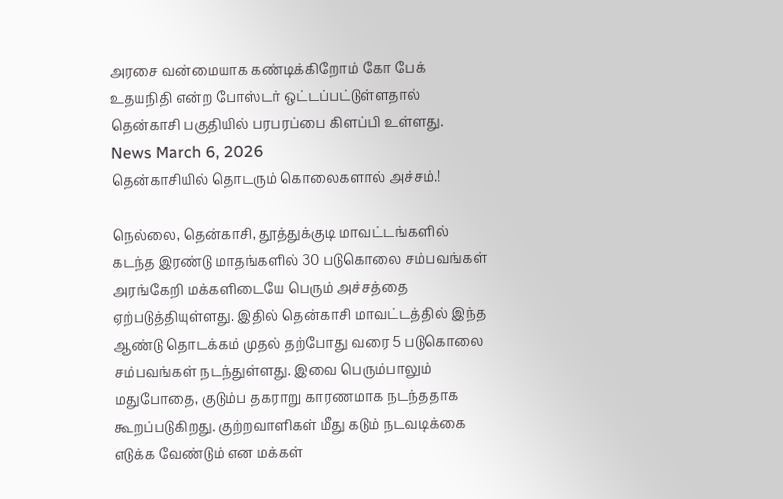அரசை வன்மையாக கண்டிக்கிறோம் கோ பேக் உதயநிதி என்ற போஸ்டர் ஒட்டப்பட்டுள்ளதால் தென்காசி பகுதியில் பரபரப்பை கிளப்பி உள்ளது.
News March 6, 2026
தென்காசியில் தொடரும் கொலைகளால் அச்சம்.!

நெல்லை, தென்காசி, தூத்துக்குடி மாவட்டங்களில் கடந்த இரண்டு மாதங்களில் 30 படுகொலை சம்பவங்கள் அரங்கேறி மக்களிடையே பெரும் அச்சத்தை ஏற்படுத்தியுள்ளது. இதில் தென்காசி மாவட்டத்தில் இந்த ஆண்டு தொடக்கம் முதல் தற்போது வரை 5 படுகொலை சம்பவங்கள் நடந்துள்ளது. இவை பெரும்பாலும் மதுபோதை, குடும்ப தகராறு காரணமாக நடந்ததாக கூறப்படுகிறது. குற்றவாளிகள் மீது கடும் நடவடிக்கை எடுக்க வேண்டும் என மக்கள்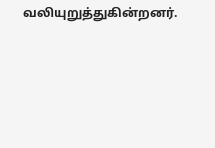வலியுறுத்துகின்றனர்.